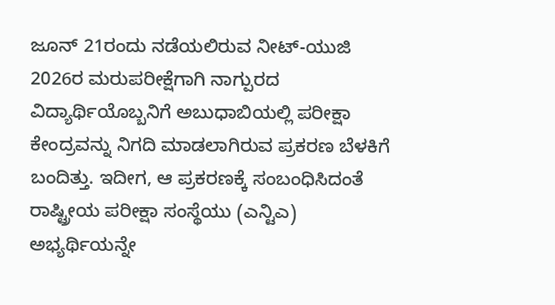ಜೂನ್ 21ರಂದು ನಡೆಯಲಿರುವ ನೀಟ್-ಯುಜಿ 2026ರ ಮರುಪರೀಕ್ಷೆಗಾಗಿ ನಾಗ್ಪುರದ ವಿದ್ಯಾರ್ಥಿಯೊಬ್ಬನಿಗೆ ಅಬುಧಾಬಿಯಲ್ಲಿ ಪರೀಕ್ಷಾ ಕೇಂದ್ರವನ್ನು ನಿಗದಿ ಮಾಡಲಾಗಿರುವ ಪ್ರಕರಣ ಬೆಳಕಿಗೆ ಬಂದಿತ್ತು. ಇದೀಗ, ಆ ಪ್ರಕರಣಕ್ಕೆ ಸಂಬಂಧಿಸಿದಂತೆ ರಾಷ್ಟ್ರೀಯ ಪರೀಕ್ಷಾ ಸಂಸ್ಥೆಯು (ಎನ್ಟಿಎ) ಅಭ್ಯರ್ಥಿಯನ್ನೇ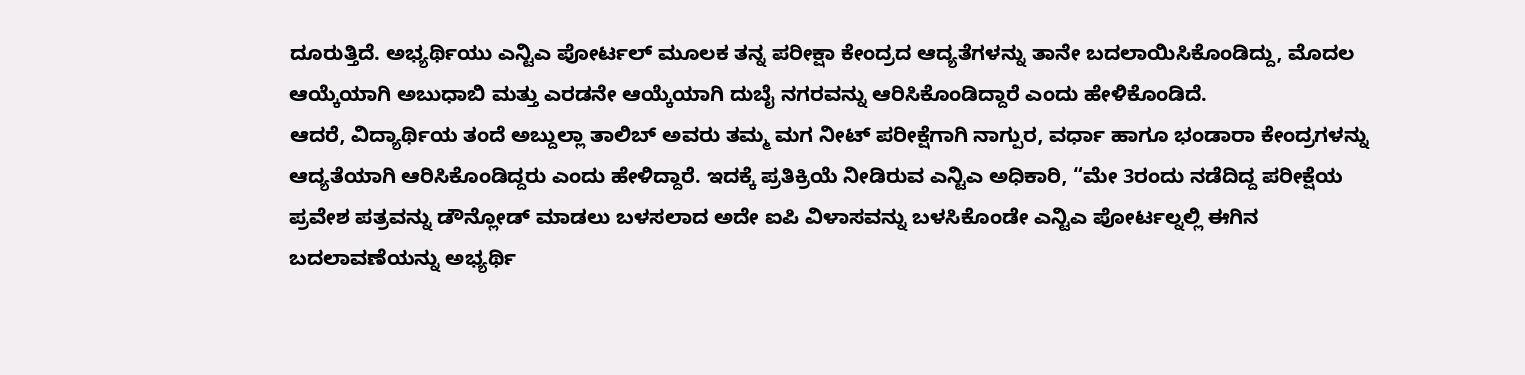ದೂರುತ್ತಿದೆ. ಅಭ್ಯರ್ಥಿಯು ಎನ್ಟಿಎ ಪೋರ್ಟಲ್ ಮೂಲಕ ತನ್ನ ಪರೀಕ್ಷಾ ಕೇಂದ್ರದ ಆದ್ಯತೆಗಳನ್ನು ತಾನೇ ಬದಲಾಯಿಸಿಕೊಂಡಿದ್ದು, ಮೊದಲ ಆಯ್ಕೆಯಾಗಿ ಅಬುಧಾಬಿ ಮತ್ತು ಎರಡನೇ ಆಯ್ಕೆಯಾಗಿ ದುಬೈ ನಗರವನ್ನು ಆರಿಸಿಕೊಂಡಿದ್ದಾರೆ ಎಂದು ಹೇಳಿಕೊಂಡಿದೆ.
ಆದರೆ, ವಿದ್ಯಾರ್ಥಿಯ ತಂದೆ ಅಬ್ದುಲ್ಲಾ ತಾಲಿಬ್ ಅವರು ತಮ್ಮ ಮಗ ನೀಟ್ ಪರೀಕ್ಷೆಗಾಗಿ ನಾಗ್ಪುರ, ವರ್ಧಾ ಹಾಗೂ ಭಂಡಾರಾ ಕೇಂದ್ರಗಳನ್ನು ಆದ್ಯತೆಯಾಗಿ ಆರಿಸಿಕೊಂಡಿದ್ದರು ಎಂದು ಹೇಳಿದ್ದಾರೆ. ಇದಕ್ಕೆ ಪ್ರತಿಕ್ರಿಯೆ ನೀಡಿರುವ ಎನ್ಟಿಎ ಅಧಿಕಾರಿ, “ಮೇ 3ರಂದು ನಡೆದಿದ್ದ ಪರೀಕ್ಷೆಯ ಪ್ರವೇಶ ಪತ್ರವನ್ನು ಡೌನ್ಲೋಡ್ ಮಾಡಲು ಬಳಸಲಾದ ಅದೇ ಐಪಿ ವಿಳಾಸವನ್ನು ಬಳಸಿಕೊಂಡೇ ಎನ್ಟಿಎ ಪೋರ್ಟಲ್ನಲ್ಲಿ ಈಗಿನ ಬದಲಾವಣೆಯನ್ನು ಅಭ್ಯರ್ಥಿ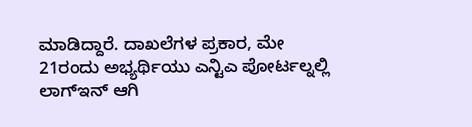ಮಾಡಿದ್ದಾರೆ. ದಾಖಲೆಗಳ ಪ್ರಕಾರ, ಮೇ 21ರಂದು ಅಭ್ಯರ್ಥಿಯು ಎನ್ಟಿಎ ಪೋರ್ಟಲ್ನಲ್ಲಿ ಲಾಗ್ಇನ್ ಆಗಿ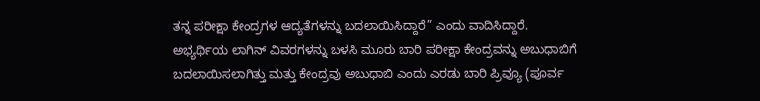ತನ್ನ ಪರೀಕ್ಷಾ ಕೇಂದ್ರಗಳ ಆದ್ಯತೆಗಳನ್ನು ಬದಲಾಯಿಸಿದ್ದಾರೆ” ಎಂದು ವಾದಿಸಿದ್ದಾರೆ.
ಅಭ್ಯರ್ಥಿಯ ಲಾಗಿನ್ ವಿವರಗಳನ್ನು ಬಳಸಿ ಮೂರು ಬಾರಿ ಪರೀಕ್ಷಾ ಕೇಂದ್ರವನ್ನು ಅಬುಧಾಬಿಗೆ ಬದಲಾಯಿಸಲಾಗಿತ್ತು ಮತ್ತು ಕೇಂದ್ರವು ಅಬುಧಾಬಿ ಎಂದು ಎರಡು ಬಾರಿ ಪ್ರಿವ್ಯೂ (ಪೂರ್ವ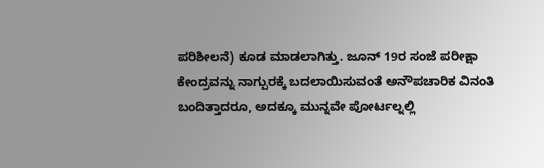ಪರಿಶೀಲನೆ) ಕೂಡ ಮಾಡಲಾಗಿತ್ತು. ಜೂನ್ 19ರ ಸಂಜೆ ಪರೀಕ್ಷಾ ಕೇಂದ್ರವನ್ನು ನಾಗ್ಪುರಕ್ಕೆ ಬದಲಾಯಿಸುವಂತೆ ಅನೌಪಚಾರಿಕ ವಿನಂತಿ ಬಂದಿತ್ತಾದರೂ, ಅದಕ್ಕೂ ಮುನ್ನವೇ ಪೋರ್ಟಲ್ನಲ್ಲಿ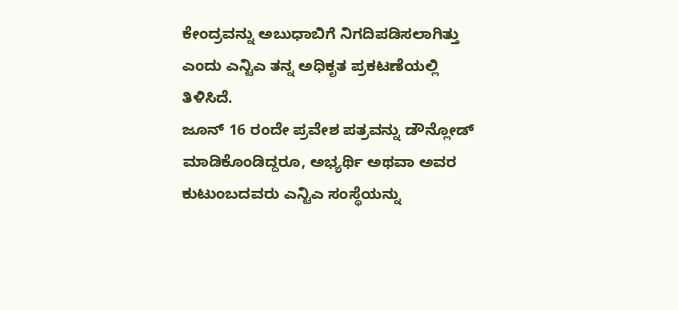ಕೇಂದ್ರವನ್ನು ಅಬುಧಾಬಿಗೆ ನಿಗದಿಪಡಿಸಲಾಗಿತ್ತು ಎಂದು ಎನ್ಟಿಎ ತನ್ನ ಅಧಿಕೃತ ಪ್ರಕಟಣೆಯಲ್ಲಿ ತಿಳಿಸಿದೆ.
ಜೂನ್ 16 ರಂದೇ ಪ್ರವೇಶ ಪತ್ರವನ್ನು ಡೌನ್ಲೋಡ್ ಮಾಡಿಕೊಂಡಿದ್ದರೂ, ಅಭ್ಯರ್ಥಿ ಅಥವಾ ಅವರ ಕುಟುಂಬದವರು ಎನ್ಟಿಎ ಸಂಸ್ಥೆಯನ್ನು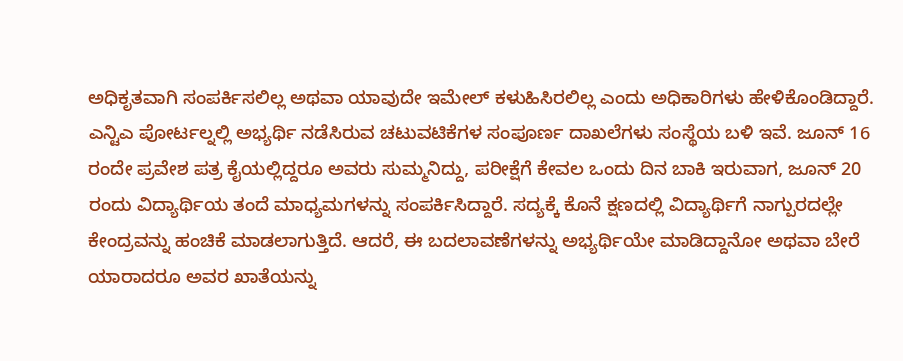ಅಧಿಕೃತವಾಗಿ ಸಂಪರ್ಕಿಸಲಿಲ್ಲ ಅಥವಾ ಯಾವುದೇ ಇಮೇಲ್ ಕಳುಹಿಸಿರಲಿಲ್ಲ ಎಂದು ಅಧಿಕಾರಿಗಳು ಹೇಳಿಕೊಂಡಿದ್ದಾರೆ.
ಎನ್ಟಿಎ ಪೋರ್ಟಲ್ನಲ್ಲಿ ಅಭ್ಯರ್ಥಿ ನಡೆಸಿರುವ ಚಟುವಟಿಕೆಗಳ ಸಂಪೂರ್ಣ ದಾಖಲೆಗಳು ಸಂಸ್ಥೆಯ ಬಳಿ ಇವೆ. ಜೂನ್ 16 ರಂದೇ ಪ್ರವೇಶ ಪತ್ರ ಕೈಯಲ್ಲಿದ್ದರೂ ಅವರು ಸುಮ್ಮನಿದ್ದು, ಪರೀಕ್ಷೆಗೆ ಕೇವಲ ಒಂದು ದಿನ ಬಾಕಿ ಇರುವಾಗ, ಜೂನ್ 20 ರಂದು ವಿದ್ಯಾರ್ಥಿಯ ತಂದೆ ಮಾಧ್ಯಮಗಳನ್ನು ಸಂಪರ್ಕಿಸಿದ್ದಾರೆ. ಸದ್ಯಕ್ಕೆ ಕೊನೆ ಕ್ಷಣದಲ್ಲಿ ವಿದ್ಯಾರ್ಥಿಗೆ ನಾಗ್ಪುರದಲ್ಲೇ ಕೇಂದ್ರವನ್ನು ಹಂಚಿಕೆ ಮಾಡಲಾಗುತ್ತಿದೆ. ಆದರೆ, ಈ ಬದಲಾವಣೆಗಳನ್ನು ಅಭ್ಯರ್ಥಿಯೇ ಮಾಡಿದ್ದಾನೋ ಅಥವಾ ಬೇರೆ ಯಾರಾದರೂ ಅವರ ಖಾತೆಯನ್ನು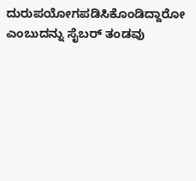ದುರುಪಯೋಗಪಡಿಸಿಕೊಂಡಿದ್ದಾರೋ ಎಂಬುದನ್ನು ಸೈಬರ್ ತಂಡವು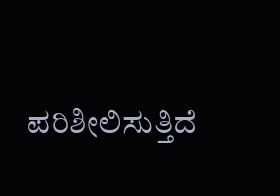ಪರಿಶೀಲಿಸುತ್ತಿದೆ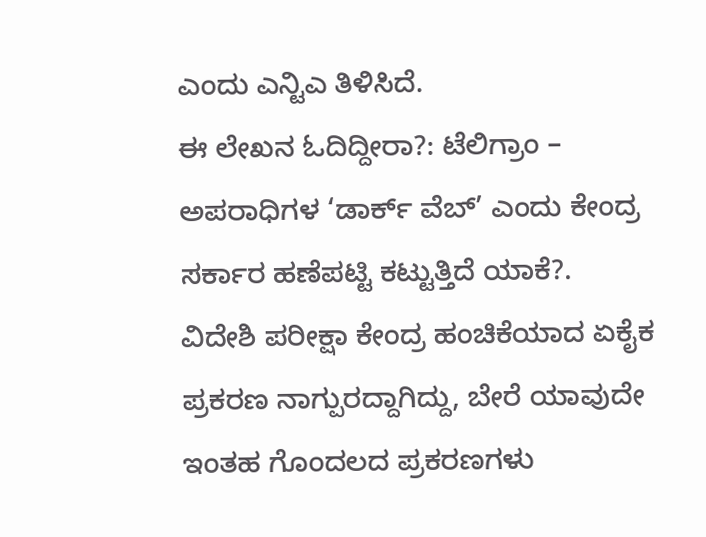ಎಂದು ಎನ್ಟಿಎ ತಿಳಿಸಿದೆ.
ಈ ಲೇಖನ ಓದಿದ್ದೀರಾ?: ಟೆಲಿಗ್ರಾಂ – ಅಪರಾಧಿಗಳ ‘ಡಾರ್ಕ್ ವೆಬ್’ ಎಂದು ಕೇಂದ್ರ ಸರ್ಕಾರ ಹಣೆಪಟ್ಟಿ ಕಟ್ಟುತ್ತಿದೆ ಯಾಕೆ?.
ವಿದೇಶಿ ಪರೀಕ್ಷಾ ಕೇಂದ್ರ ಹಂಚಿಕೆಯಾದ ಏಕೈಕ ಪ್ರಕರಣ ನಾಗ್ಪುರದ್ದಾಗಿದ್ದು, ಬೇರೆ ಯಾವುದೇ ಇಂತಹ ಗೊಂದಲದ ಪ್ರಕರಣಗಳು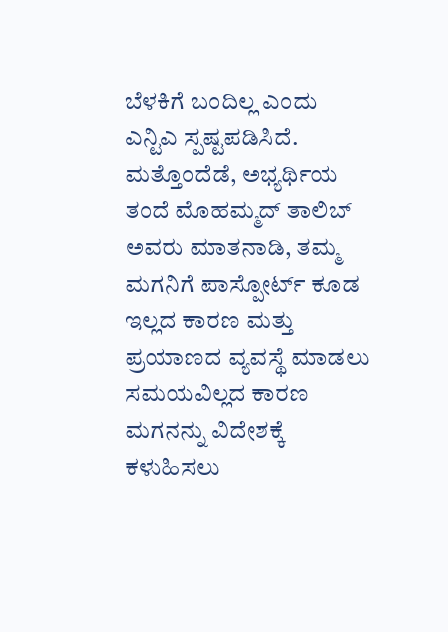ಬೆಳಕಿಗೆ ಬಂದಿಲ್ಲ ಎಂದು ಎನ್ಟಿಎ ಸ್ಪಷ್ಟಪಡಿಸಿದೆ.
ಮತ್ತೊಂದೆಡೆ, ಅಭ್ಯರ್ಥಿಯ ತಂದೆ ಮೊಹಮ್ಮದ್ ತಾಲಿಬ್ ಅವರು ಮಾತನಾಡಿ, ತಮ್ಮ ಮಗನಿಗೆ ಪಾಸ್ಪೋರ್ಟ್ ಕೂಡ ಇಲ್ಲದ ಕಾರಣ ಮತ್ತು ಪ್ರಯಾಣದ ವ್ಯವಸ್ಥೆ ಮಾಡಲು ಸಮಯವಿಲ್ಲದ ಕಾರಣ ಮಗನನ್ನು ವಿದೇಶಕ್ಕೆ ಕಳುಹಿಸಲು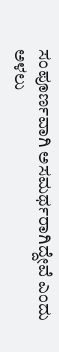ಸಂಪೂರ್ಣವಾಗಿ ಅಸಮರ್ಥರಾಗಿದ್ದೇವೆ ಎಂದು ಅಳಲು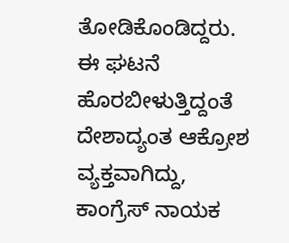ತೋಡಿಕೊಂಡಿದ್ದರು.
ಈ ಘಟನೆ ಹೊರಬೀಳುತ್ತಿದ್ದಂತೆ ದೇಶಾದ್ಯಂತ ಆಕ್ರೋಶ ವ್ಯಕ್ತವಾಗಿದ್ದು, ಕಾಂಗ್ರೆಸ್ ನಾಯಕ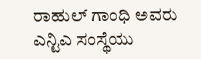ರಾಹುಲ್ ಗಾಂಧಿ ಅವರು ಎನ್ಟಿಎ ಸಂಸ್ಥೆಯು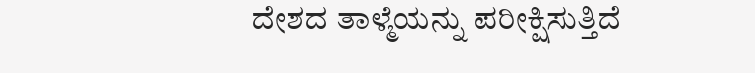ದೇಶದ ತಾಳ್ಮೆಯನ್ನು ಪರೀಕ್ಷಿಸುತ್ತಿದೆ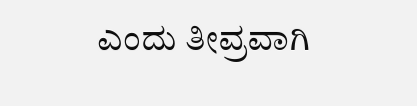ಎಂದು ತೀವ್ರವಾಗಿ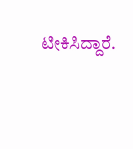ಟೀಕಿಸಿದ್ದಾರೆ.